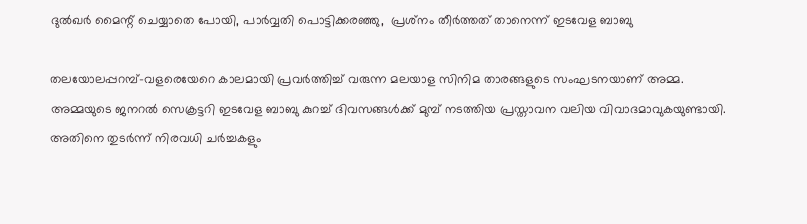ദുല്‍ഖര്‍ മൈന്റ് ചെയ്യാതെ പോയി, പാര്‍വ്വതി പൊട്ടിക്കരഞ്ഞു,  പ്രശ്‌നം തീര്‍ത്തത് താനെന്ന് ഇടവേള ബാബു

തലയോലപ്പറമ്പ്-വളരെയേറെ കാലമായി പ്രവര്‍ത്തിച്ച് വരുന്ന മലയാള സിനിമ താരങ്ങളുടെ സംഘടനയാണ് അമ്മ. അമ്മയുടെ ജനറല്‍ സെക്രട്ടറി ഇടവേള ബാബു കുറച്ച് ദിവസങ്ങള്‍ക്ക് മുമ്പ് നടത്തിയ പ്രസ്താവന വലിയ വിവാദമാവുകയുണ്ടായി. അതിനെ തുടര്‍ന്ന് നിരവധി ചര്‍ച്ചകളും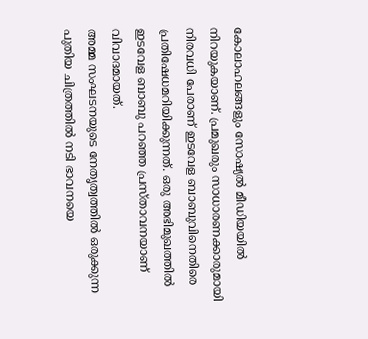കോലാഹലങ്ങളും സോഷ്യല്‍ മീഡിയയില്‍ നിറയുകയാണ്. പ്രമുഖരും സാധാരണക്കാരുമായി നിരവധി പേരാണ് ഇടവേള ബാബുവിനെതിരെ പ്രതിഷേധമറിയിക്കുന്നത്. ഒരു അഭിമുഖത്തില്‍ ഇടവേള ബാബു പറഞ്ഞ പ്രസ്താവനയാണ് വിവാദമായത്.
അമ്മ സംഘടനയുടെ നേതൃത്വത്തില്‍ ഒരുക്കുന്ന പുതിയ ചിത്രത്തില്‍ നടി ഭാവനയെ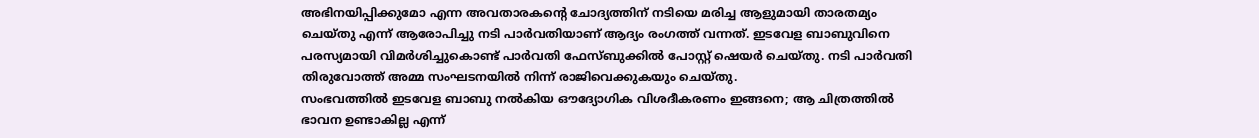അഭിനയിപ്പിക്കുമോ എന്ന അവതാരകന്റെ ചോദ്യത്തിന് നടിയെ മരിച്ച ആളുമായി താരതമ്യം ചെയ്തു എന്ന് ആരോപിച്ചു നടി പാര്‍വതിയാണ് ആദ്യം രംഗത്ത് വന്നത്. ഇടവേള ബാബുവിനെ പരസ്യമായി വിമര്‍ശിച്ചുകൊണ്ട് പാര്‍വതി ഫേസ്ബുക്കില്‍ പോസ്റ്റ് ഷെയര്‍ ചെയ്തു. നടി പാര്‍വതി തിരുവോത്ത് അമ്മ സംഘടനയില്‍ നിന്ന് രാജിവെക്കുകയും ചെയ്തു.
സംഭവത്തില്‍ ഇടവേള ബാബു നല്‍കിയ ഔദ്യോഗിക വിശദീകരണം ഇങ്ങനെ; ആ ചിത്രത്തില്‍ ഭാവന ഉണ്ടാകില്ല എന്ന്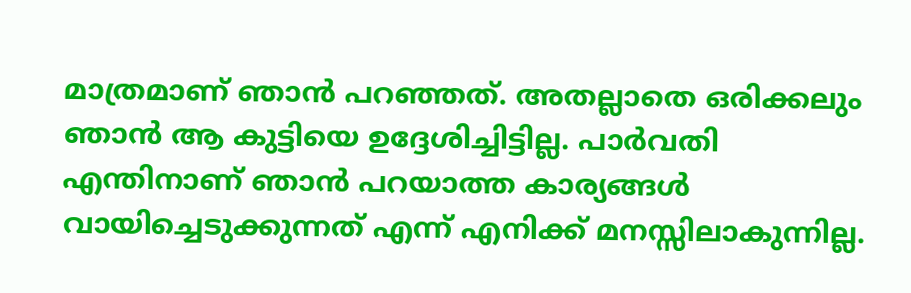മാത്രമാണ് ഞാന്‍ പറഞ്ഞത്. അതല്ലാതെ ഒരിക്കലും ഞാന്‍ ആ കുട്ടിയെ ഉദ്ദേശിച്ചിട്ടില്ല. പാര്‍വതി എന്തിനാണ് ഞാന്‍ പറയാത്ത കാര്യങ്ങള്‍ വായിച്ചെടുക്കുന്നത് എന്ന് എനിക്ക് മനസ്സിലാകുന്നില്ല.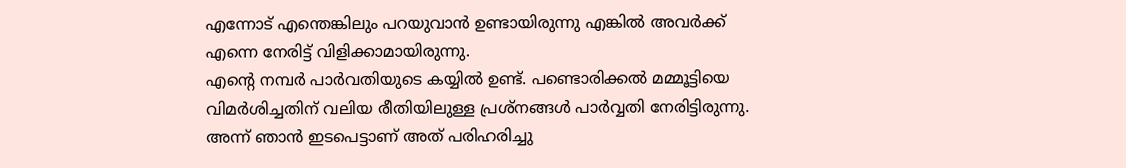എന്നോട് എന്തെങ്കിലും പറയുവാന്‍ ഉണ്ടായിരുന്നു എങ്കില്‍ അവര്‍ക്ക് എന്നെ നേരിട്ട് വിളിക്കാമായിരുന്നു.
എന്റെ നമ്പര്‍ പാര്‍വതിയുടെ കയ്യില്‍ ഉണ്ട്. പണ്ടൊരിക്കല്‍ മമ്മൂട്ടിയെ വിമര്‍ശിച്ചതിന് വലിയ രീതിയിലുള്ള പ്രശ്‌നങ്ങള്‍ പാര്‍വ്വതി നേരിട്ടിരുന്നു. അന്ന് ഞാന്‍ ഇടപെട്ടാണ് അത് പരിഹരിച്ചു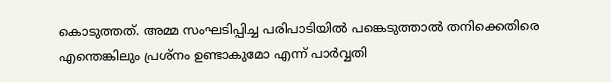കൊടുത്തത്. അമ്മ സംഘടിപ്പിച്ച പരിപാടിയില്‍ പങ്കെടുത്താല്‍ തനിക്കെതിരെ എന്തെങ്കിലും പ്രശ്‌നം ഉണ്ടാകുമോ എന്ന് പാര്‍വ്വതി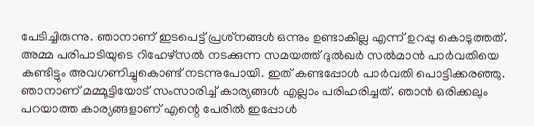പേടിച്ചിരുന്നു. ഞാനാണ് ഇടപെട്ട് പ്രശ്‌നങ്ങള്‍ ഒന്നും ഉണ്ടാകില്ല എന്ന് ഉറപ്പു കൊടുത്തത്.
അമ്മ പരിപാടിയുടെ റിഹേഴ്‌സല്‍ നടക്കുന്ന സമയത്ത് ദുല്‍ഖര്‍ സല്‍മാന്‍ പാര്‍വതിയെ കണ്ടിട്ടും അവഗണിച്ചുകൊണ്ട് നടന്നുപോയി. ഇത് കണ്ടപ്പോള്‍ പാര്‍വതി പൊട്ടിക്കരഞ്ഞു. ഞാനാണ് മമ്മൂട്ടിയോട് സംസാരിച്ച് കാര്യങ്ങള്‍ എല്ലാം പരിഹരിച്ചത്. ഞാന്‍ ഒരിക്കലും പറയാത്ത കാര്യങ്ങളാണ് എന്റെ പേരില്‍ ഇപ്പോള്‍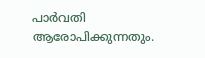പാര്‍വതി ആരോപിക്കുന്നതും.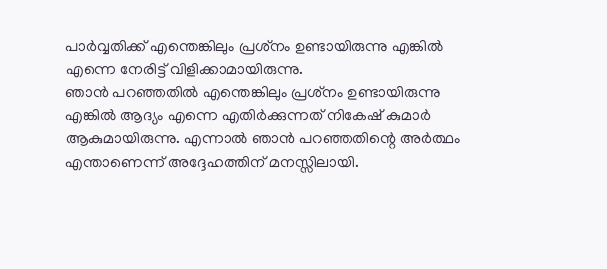പാര്‍വ്വതിക്ക് എന്തെങ്കിലും പ്രശ്‌നം ഉണ്ടായിരുന്നു എങ്കില്‍ എന്നെ നേരിട്ട് വിളിക്കാമായിരുന്നു.
ഞാന്‍ പറഞ്ഞതില്‍ എന്തെങ്കിലും പ്രശ്‌നം ഉണ്ടായിരുന്നു എങ്കില്‍ ആദ്യം എന്നെ എതിര്‍ക്കുന്നത് നികേഷ് കുമാര്‍ ആകുമായിരുന്നു. എന്നാല്‍ ഞാന്‍ പറഞ്ഞതിന്റെ അര്‍ത്ഥം എന്താണെന്ന് അദ്ദേഹത്തിന് മനസ്സിലായി.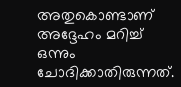അതുകൊണ്ടാണ് അദ്ദേഹം മറിച്ച് ഒന്നും ചോദിക്കാതിരുന്നത്.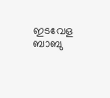ഇടവേള ബാബു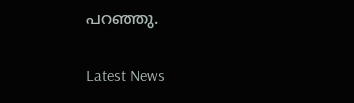പറഞ്ഞു.


Latest News